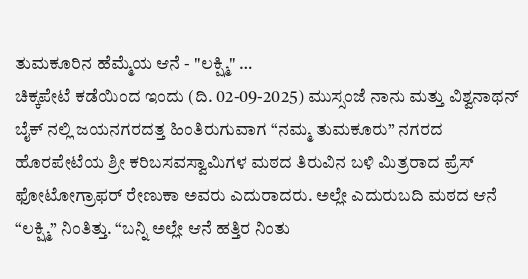ತುಮಕೂರಿನ ಹೆಮ್ಮೆಯ ಆನೆ - "ಲಕ್ಷ್ಮಿ" …
ಚಿಕ್ಕಪೇಟೆ ಕಡೆಯಿಂದ ಇಂದು (ದಿ. 02-09-2025) ಮುಸ್ಸಂಜೆ ನಾನು ಮತ್ತು ವಿಶ್ವನಾಥನ್ ಬೈಕ್ ನಲ್ಲಿ ಜಯನಗರದತ್ತ ಹಿಂತಿರುಗುವಾಗ “ನಮ್ಮ ತುಮಕೂರು” ನಗರದ ಹೊರಪೇಟೆಯ ಶ್ರೀ ಕರಿಬಸವಸ್ವಾಮಿಗಳ ಮಠದ ತಿರುವಿನ ಬಳಿ ಮಿತ್ರರಾದ ಪ್ರೆಸ್ ಫೋಟೋಗ್ರಾಫರ್ ರೇಣುಕಾ ಅವರು ಎದುರಾದರು. ಅಲ್ಲೇ ಎದುರುಬದಿ ಮಠದ ಆನೆ “ಲಕ್ಷ್ಮಿ” ನಿಂತಿತ್ತು. “ಬನ್ನಿ ಅಲ್ಲೇ ಆನೆ ಹತ್ತಿರ ನಿಂತು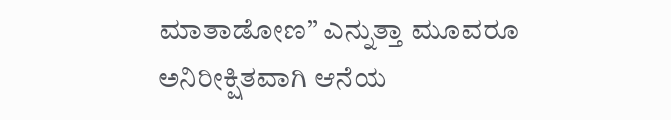ಮಾತಾಡೋಣ” ಎನ್ನುತ್ತಾ ಮೂವರೂ ಅನಿರೀಕ್ಷಿತವಾಗಿ ಆನೆಯ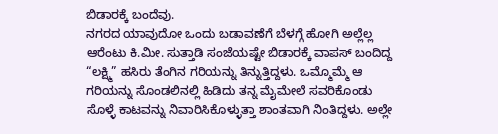ಬಿಡಾರಕ್ಕೆ ಬಂದೆವು.
ನಗರದ ಯಾವುದೋ ಒಂದು ಬಡಾವಣೆಗೆ ಬೆಳಗ್ಗೆ ಹೋಗಿ ಅಲ್ಲೆಲ್ಲ ಆರೆಂಟು ಕಿ.ಮೀ. ಸುತ್ತಾಡಿ ಸಂಜೆಯಷ್ಟೇ ಬಿಡಾರಕ್ಕೆ ವಾಪಸ್ ಬಂದಿದ್ದ “ಲಕ್ಷ್ಮಿ” ಹಸಿರು ತೆಂಗಿನ ಗರಿಯನ್ನು ತಿನ್ನುತ್ತಿದ್ದಳು. ಒಮ್ಮೊಮ್ಮೆ ಆ ಗರಿಯನ್ನು ಸೊಂಡಲಿನಲ್ಲಿ ಹಿಡಿದು ತನ್ನ ಮೈಮೇಲೆ ಸವರಿಕೊಂಡು ಸೊಳ್ಳೆ ಕಾಟವನ್ನು ನಿವಾರಿಸಿಕೊಳ್ಳುತ್ತಾ ಶಾಂತವಾಗಿ ನಿಂತಿದ್ದಳು. ಅಲ್ಲೇ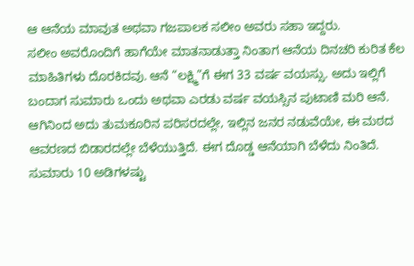ಆ ಆನೆಯ ಮಾವುತ ಅಥವಾ ಗಜಪಾಲಕ ಸಲೀಂ ಅವರು ಸಹಾ ಇದ್ದರು.
ಸಲೀಂ ಅವರೊಂದಿಗೆ ಹಾಗೆಯೇ ಮಾತನಾಡುತ್ತಾ ನಿಂತಾಗ ಆನೆಯ ದಿನಚರಿ ಕುರಿತ ಕೆಲ ಮಾಹಿತಿಗಳು ದೊರಕಿದವು. ಆನೆ “ಲಕ್ಷ್ಮಿ”ಗೆ ಈಗ 33 ವರ್ಷ ವಯಸ್ಸು. ಅದು ಇಲ್ಲಿಗೆ ಬಂದಾಗ ಸುಮಾರು ಒಂದು ಅಥವಾ ಎರಡು ವರ್ಷ ವಯಸ್ಸಿನ ಪುಟಾಣಿ ಮರಿ ಆನೆ. ಆಗಿನಿಂದ ಅದು ತುಮಕೂರಿನ ಪರಿಸರದಲ್ಲೇ, ಇಲ್ಲಿನ ಜನರ ನಡುವೆಯೇ, ಈ ಮಠದ ಆವರಣದ ಬಿಡಾರದಲ್ಲೇ ಬೆಳೆಯುತ್ತಿದೆ. ಈಗ ದೊಡ್ಡ ಆನೆಯಾಗಿ ಬೆಳೆದು ನಿಂತಿದೆ. ಸುಮಾರು 10 ಅಡಿಗಳಷ್ಟು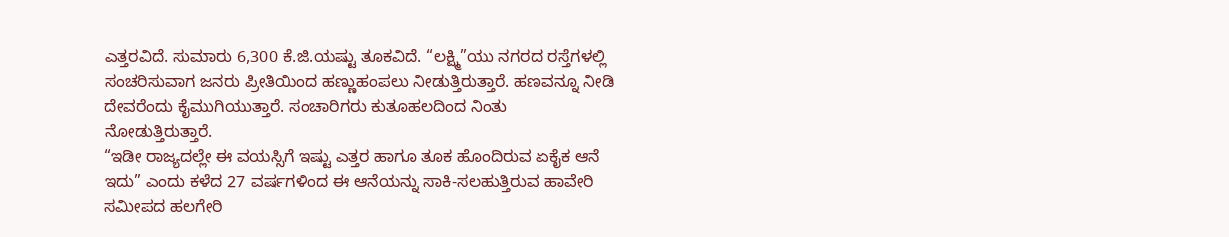ಎತ್ತರವಿದೆ. ಸುಮಾರು 6,300 ಕೆ.ಜಿ.ಯಷ್ಟು ತೂಕವಿದೆ. “ಲಕ್ಷ್ಮಿ”ಯು ನಗರದ ರಸ್ತೆಗಳಲ್ಲಿ ಸಂಚರಿಸುವಾಗ ಜನರು ಪ್ರೀತಿಯಿಂದ ಹಣ್ಣುಹಂಪಲು ನೀಡುತ್ತಿರುತ್ತಾರೆ. ಹಣವನ್ನೂ ನೀಡಿ ದೇವರೆಂದು ಕೈಮುಗಿಯುತ್ತಾರೆ. ಸಂಚಾರಿಗರು ಕುತೂಹಲದಿಂದ ನಿಂತು ನೋಡುತ್ತಿರುತ್ತಾರೆ.
“ಇಡೀ ರಾಜ್ಯದಲ್ಲೇ ಈ ವಯಸ್ಸಿಗೆ ಇಷ್ಟು ಎತ್ತರ ಹಾಗೂ ತೂಕ ಹೊಂದಿರುವ ಏಕೈಕ ಆನೆ ಇದು” ಎಂದು ಕಳೆದ 27 ವರ್ಷಗಳಿಂದ ಈ ಆನೆಯನ್ನು ಸಾಕಿ-ಸಲಹುತ್ತಿರುವ ಹಾವೇರಿ ಸಮೀಪದ ಹಲಗೇರಿ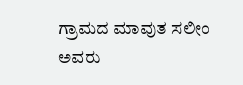ಗ್ರಾಮದ ಮಾವುತ ಸಲೀಂ ಅವರು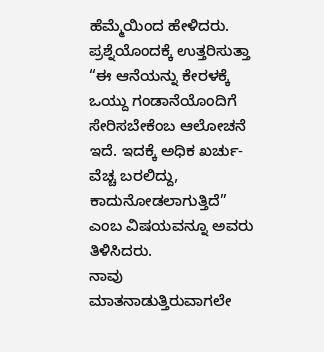ಹೆಮ್ಮೆಯಿಂದ ಹೇಳಿದರು. ಪ್ರಶ್ನೆಯೊಂದಕ್ಕೆ ಉತ್ತರಿಸುತ್ತಾ “ಈ ಆನೆಯನ್ನು ಕೇರಳಕ್ಕೆ ಒಯ್ದು ಗಂಡಾನೆಯೊಂದಿಗೆ ಸೇರಿಸಬೇಕೆಂಬ ಆಲೋಚನೆ ಇದೆ. ಇದಕ್ಕೆ ಅಧಿಕ ಖರ್ಚು-ವೆಚ್ಚ ಬರಲಿದ್ದು, ಕಾದುನೋಡಲಾಗುತ್ತಿದೆ” ಎಂಬ ವಿಷಯವನ್ನೂ ಅವರು ತಿಳಿಸಿದರು.
ನಾವು ಮಾತನಾಡುತ್ತಿರುವಾಗಲೇ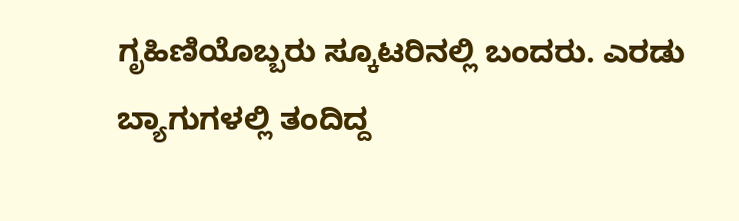ಗೃಹಿಣಿಯೊಬ್ಬರು ಸ್ಕೂಟರಿನಲ್ಲಿ ಬಂದರು. ಎರಡು ಬ್ಯಾಗುಗಳಲ್ಲಿ ತಂದಿದ್ದ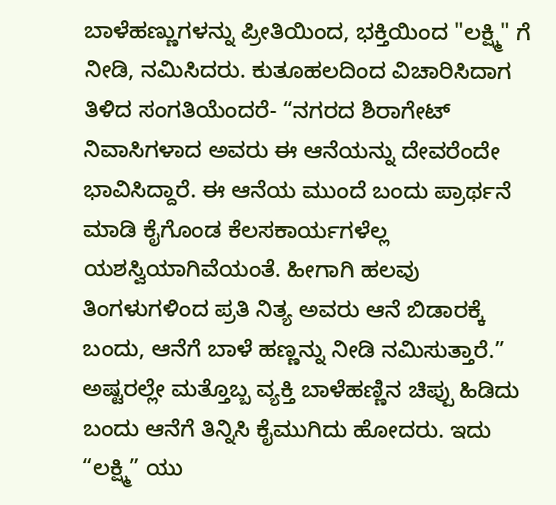ಬಾಳೆಹಣ್ಣುಗಳನ್ನು ಪ್ರೀತಿಯಿಂದ, ಭಕ್ತಿಯಿಂದ "ಲಕ್ಷ್ಮಿ" ಗೆ ನೀಡಿ, ನಮಿಸಿದರು. ಕುತೂಹಲದಿಂದ ವಿಚಾರಿಸಿದಾಗ ತಿಳಿದ ಸಂಗತಿಯೆಂದರೆ- “ನಗರದ ಶಿರಾಗೇಟ್ ನಿವಾಸಿಗಳಾದ ಅವರು ಈ ಆನೆಯನ್ನು ದೇವರೆಂದೇ ಭಾವಿಸಿದ್ದಾರೆ. ಈ ಆನೆಯ ಮುಂದೆ ಬಂದು ಪ್ರಾರ್ಥನೆ ಮಾಡಿ ಕೈಗೊಂಡ ಕೆಲಸಕಾರ್ಯಗಳೆಲ್ಲ ಯಶಸ್ವಿಯಾಗಿವೆಯಂತೆ. ಹೀಗಾಗಿ ಹಲವು ತಿಂಗಳುಗಳಿಂದ ಪ್ರತಿ ನಿತ್ಯ ಅವರು ಆನೆ ಬಿಡಾರಕ್ಕೆ ಬಂದು, ಆನೆಗೆ ಬಾಳೆ ಹಣ್ಣನ್ನು ನೀಡಿ ನಮಿಸುತ್ತಾರೆ.” ಅಷ್ಟರಲ್ಲೇ ಮತ್ತೊಬ್ಬ ವ್ಯಕ್ತಿ ಬಾಳೆಹಣ್ಣಿನ ಚಿಪ್ಪು ಹಿಡಿದು ಬಂದು ಆನೆಗೆ ತಿನ್ನಿಸಿ ಕೈಮುಗಿದು ಹೋದರು. ಇದು “ಲಕ್ಷ್ಮಿ” ಯು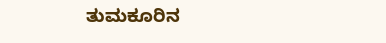ತುಮಕೂರಿನ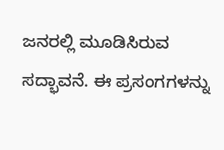ಜನರಲ್ಲಿ ಮೂಡಿಸಿರುವ ಸದ್ಭಾವನೆ. ಈ ಪ್ರಸಂಗಗಳನ್ನು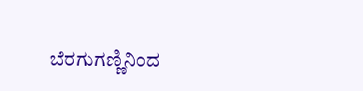ಬೆರಗುಗಣ್ಣಿನಿಂದ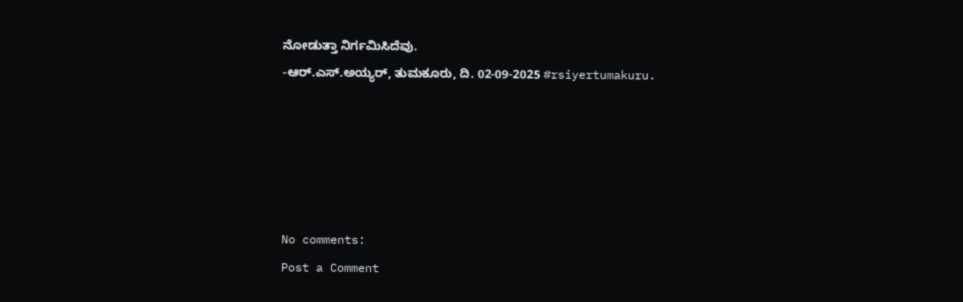ನೋಡುತ್ತಾ ನಿರ್ಗಮಿಸಿದೆವು.
-ಆರ್.ಎಸ್.ಅಯ್ಯರ್, ತುಮಕೂರು, ದಿ. 02-09-2025 #rsiyertumakuru.





No comments:
Post a Comment